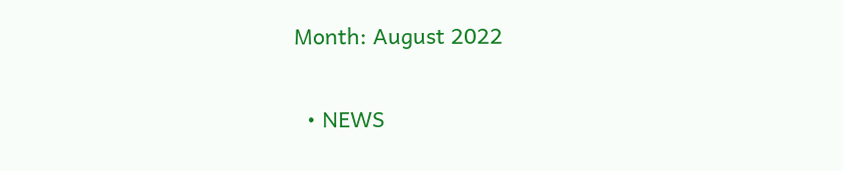Month: August 2022

  • NEWS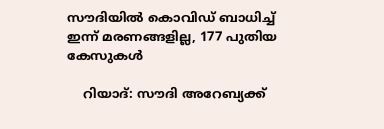സൗദിയില്‍ കൊവിഡ് ബാധിച്ച് ഇന്ന് മരണങ്ങളില്ല, 177 പുതിയ കേസുകള്‍

    റിയാദ്: സൗദി അറേബ്യക്ക്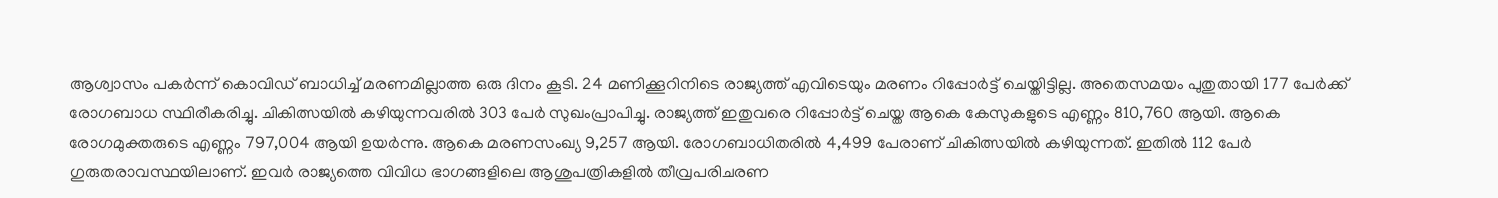ആശ്വാസം പകര്‍ന്ന് കൊവിഡ് ബാധിച്ച് മരണമില്ലാത്ത ഒരു ദിനം കൂടി. 24 മണിക്കൂറിനിടെ രാജ്യത്ത് എവിടെയും മരണം റിപ്പോര്‍ട്ട് ചെയ്തിട്ടില്ല. അതെസമയം പുതുതായി 177 പേര്‍ക്ക് രോഗബാധ സ്ഥിരീകരിച്ചു. ചികിത്സയില്‍ കഴിയുന്നവരില്‍ 303 പേര്‍ സുഖംപ്രാപിച്ചു. രാജ്യത്ത് ഇതുവരെ റിപ്പോര്‍ട്ട് ചെയ്ത ആകെ കേസുകളുടെ എണ്ണം 810,760 ആയി. ആകെ രോഗമുക്തരുടെ എണ്ണം 797,004 ആയി ഉയര്‍ന്നു. ആകെ മരണസംഖ്യ 9,257 ആയി. രോഗബാധിതരില്‍ 4,499 പേരാണ് ചികിത്സയില്‍ കഴിയുന്നത്. ഇതില്‍ 112 പേര്‍ ഗുരുതരാവസ്ഥയിലാണ്. ഇവര്‍ രാജ്യത്തെ വിവിധ ഭാഗങ്ങളിലെ ആശുപത്രികളില്‍ തീവ്രപരിചരണ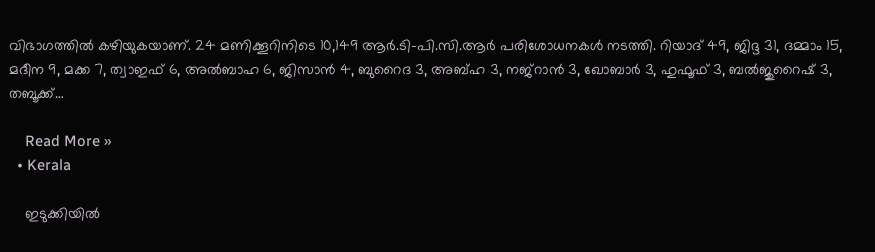വിഭാഗത്തില്‍ കഴിയുകയാണ്. 24 മണിക്കൂറിനിടെ 10,149 ആര്‍.ടി-പി.സി.ആര്‍ പരിശോധനകള്‍ നടത്തി. റിയാദ് 49, ജിദ്ദ 31, ദമ്മാം 15, മദീന 9, മക്ക 7, ത്വാഇഫ് 6, അല്‍ബാഹ 6, ജിസാന്‍ 4, ബുറൈദ 3, അബ്ഹ 3, നജ്‌റാന്‍ 3, ഖോബാര്‍ 3, ഹുഫൂഫ് 3, ബല്‍ജുറൈഷ് 3, തബൂക്ക്…

    Read More »
  • Kerala

    ഇടുക്കിയിൽ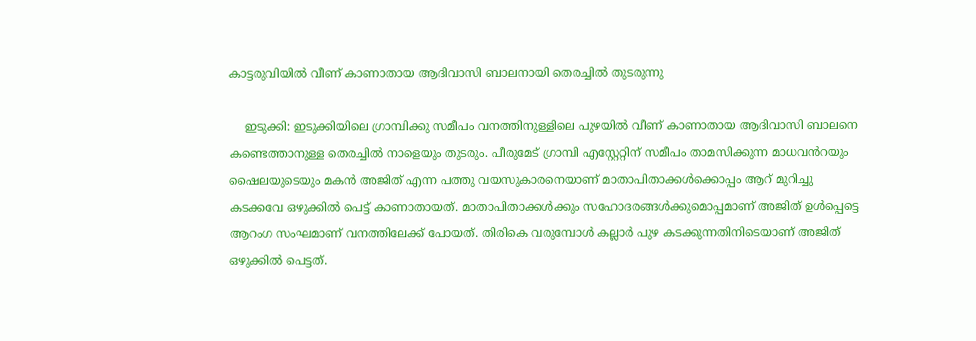കാട്ടരുവിയിൽ വീണ് കാണാതായ ആദിവാസി ബാലനായി തെരച്ചിൽ തുടരുന്നു

    ഇടുക്കി: ഇടുക്കിയിലെ ഗ്രാമ്പിക്കു സമീപം വനത്തിനുള്ളിലെ പുഴയിൽ വീണ് കാണാതായ ആദിവാസി ബാലനെ കണ്ടെത്താനുള്ള തെരച്ചിൽ നാളെയും തുടരും. പീരുമേട് ഗ്രാമ്പി എസ്റ്റേറ്റിന് സമീപം താമസിക്കുന്ന മാധവൻറയും ഷൈലയുടെയും മകൻ അജിത് എന്ന പത്തു വയസുകാരനെയാണ് മാതാപിതാക്കൾക്കൊപ്പം ആറ് മുറിച്ചു കടക്കവേ ഒഴുക്കിൽ പെട്ട് കാണാതായത്. മാതാപിതാക്കൾക്കും സഹോദരങ്ങൾക്കുമൊപ്പമാണ് അജിത് ഉൾപ്പെട്ടെ ആറംഗ സംഘമാണ് വനത്തിലേക്ക് പോയത്. തിരികെ വരുമ്പോൾ കല്ലാർ പുഴ കടക്കുന്നതിനിടെയാണ് അജിത് ഒഴുക്കിൽ പെട്ടത്.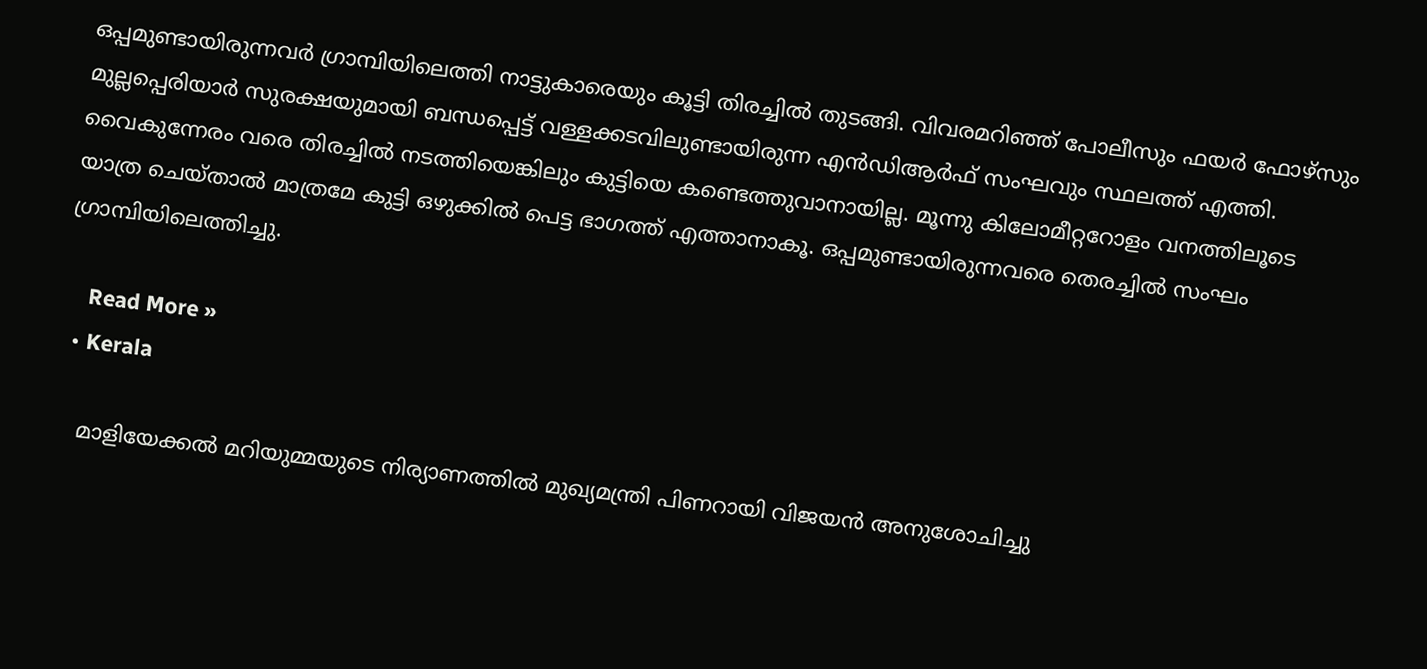ഒപ്പമുണ്ടായിരുന്നവർ ഗ്രാമ്പിയിലെത്തി നാട്ടുകാരെയും കൂട്ടി തിരച്ചിൽ തുടങ്ങി. വിവരമറിഞ്ഞ് പോലീസും ഫയർ ഫോഴ്സും മുല്ലപ്പെരിയാർ സുരക്ഷയുമായി ബന്ധപ്പെട്ട് വള്ളക്കടവിലുണ്ടായിരുന്ന എൻഡിആര്‍ഫ് സംഘവും സ്ഥലത്ത് എത്തി. വൈകുന്നേരം വരെ തിരച്ചിൽ നടത്തിയെങ്കിലും കുട്ടിയെ കണ്ടെത്തുവാനായില്ല. മൂന്നു കിലോമീറ്ററോളം വനത്തിലൂടെ യാത്ര ചെയ്താൽ മാത്രമേ കുട്ടി ഒഴുക്കിൽ പെട്ട ഭാഗത്ത് എത്താനാകൂ. ഒപ്പമുണ്ടായിരുന്നവരെ തെരച്ചിൽ സംഘം ഗ്രാമ്പിയിലെത്തിച്ചു.

    Read More »
  • Kerala

    മാളിയേക്കൽ മറിയുമ്മയുടെ നിര്യാണത്തിൽ മുഖ്യമന്ത്രി പിണറായി വിജയൻ അനുശോചിച്ചു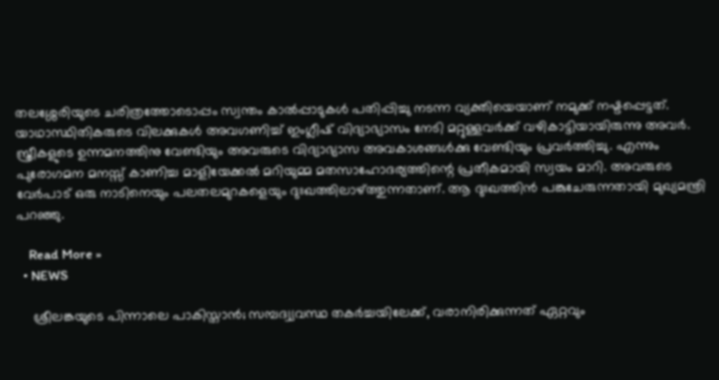തലശ്ശേരിയുടെ ചരിത്രത്തോടൊപ്പം സ്വന്തം കാൽപ്പാടുകൾ പതിപ്പിച്ചു നടന്ന വ്യക്തിയെയാണ് നമുക്ക് നഷ്ടപ്പെട്ടത്. യാഥാസ്ഥിതികരുടെ വിലക്കുകൾ അവഗണിച്ച് ഇംഗ്ലീഷ് വിദ്യാഭ്യാസം നേടി മറ്റുള്ളവർക്ക് വഴികാട്ടിയായിരുന്നു അവർ. സ്ത്രീകളുടെ ഉന്നമനത്തിനു വേണ്ടിയും അവരുടെ വിദ്യാഭ്യാസ അവകാശങ്ങൾക്കു വേണ്ടിയും പ്രവർത്തിച്ചു. എന്നും പുരോഗമന മനസ്സ് കാണിച്ച മാളിയേക്കൽ മറിയുമ്മ മതസാഹോദര്യത്തിന്റെ പ്രതീകമായി സ്വയം മാറി. അവരുടെ വേർപാട് ഒരു നാടിനെയും പലതലമുറകളെയും ദുഃഖത്തിലാഴ്ത്തുന്നതാണ്. ആ ദുഃഖത്തിൻ പങ്കുചേരുന്നതായി മുഖ്യമന്ത്രി പറഞ്ഞു.

    Read More »
  • NEWS

    ശ്രീലങ്കയുടെ പിന്നാലെ പാകിസ്താന്‍; സമ്പദ്വ്യവസ്ഥ തകര്‍ച്ചയിലേക്ക്, വരാനിരിക്കുന്നത് ഏറ്റവും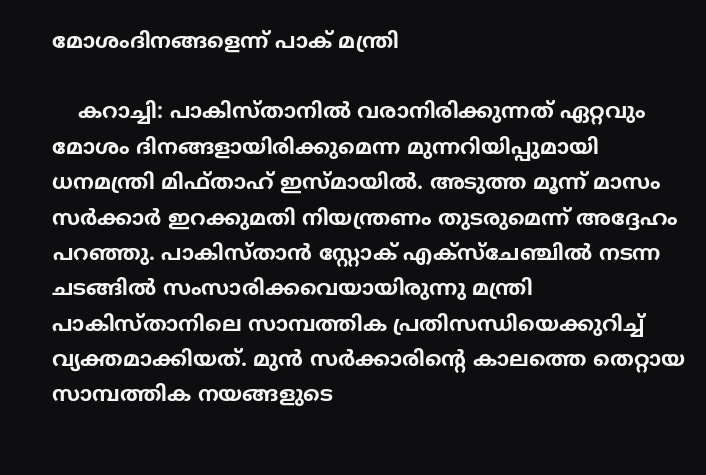മോശംദിനങ്ങളെന്ന് പാക് മന്ത്രി

    കറാച്ചി: പാകിസ്താനിൽ വരാനിരിക്കുന്നത് ഏറ്റവും മോശം ദിനങ്ങളായിരിക്കുമെന്ന മുന്നറിയിപ്പുമായി ധനമന്ത്രി മിഫ്താഹ് ഇസ്മായിൽ. അടുത്ത മൂന്ന് മാസം സർക്കാർ ഇറക്കുമതി നിയന്ത്രണം തുടരുമെന്ന് അദ്ദേഹം പറഞ്ഞു. പാകിസ്താൻ സ്റ്റോക് എക്സ്ചേഞ്ചിൽ നടന്ന ചടങ്ങിൽ സംസാരിക്കവെയായിരുന്നു മന്ത്രി പാകിസ്താനിലെ സാമ്പത്തിക പ്രതിസന്ധിയെക്കുറിച്ച് വ്യക്തമാക്കിയത്. മുൻ സർക്കാരിന്റെ കാലത്തെ തെറ്റായ സാമ്പത്തിക നയങ്ങളുടെ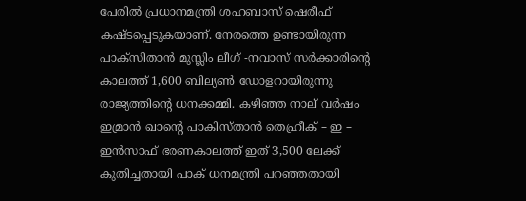പേരിൽ പ്രധാനമന്ത്രി ശഹബാസ് ഷെരീഫ് കഷ്ടപ്പെടുകയാണ്. നേരത്തെ ഉണ്ടായിരുന്ന പാക്സിതാൻ മുസ്ലിം ലീഗ് -നവാസ് സർക്കാരിന്റെ കാലത്ത് 1,600 ബില്യൺ ഡോളറായിരുന്നു രാജ്യത്തിന്റെ ധനക്കമ്മി. കഴിഞ്ഞ നാല് വർഷം ഇമ്രാൻ ഖാന്റെ പാകിസ്താൻ തെഹ്രീക് – ഇ – ഇൻസാഫ് ഭരണകാലത്ത് ഇത് 3,500 ലേക്ക് കുതിച്ചതായി പാക് ധനമന്ത്രി പറഞ്ഞതായി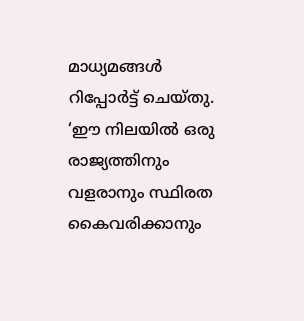മാധ്യമങ്ങള്‍ റിപ്പോര്‍ട്ട് ചെയ്തു. ‘ഈ നിലയിൽ ഒരു രാജ്യത്തിനും വളരാനും സ്ഥിരത കൈവരിക്കാനും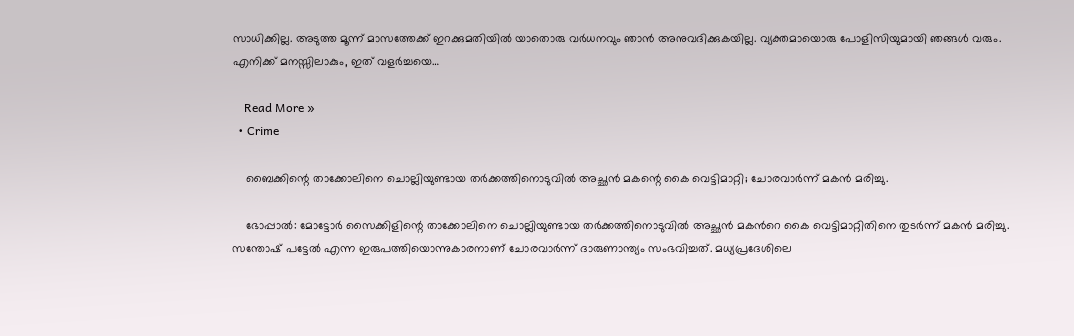സാധിക്കില്ല. അടുത്ത മൂന്ന് മാസത്തേക്ക് ഇറക്കുമതിയിൽ യാതൊരു വർധനവും ഞാൻ അനുവദിക്കുകയില്ല. വ്യക്തമായൊരു പോളിസിയുമായി ഞങ്ങൾ വരും. എനിക്ക് മനസ്സിലാകും, ഇത് വളർച്ചയെ…

    Read More »
  • Crime

    ബൈക്കിന്റെ താക്കോലിനെ ചൊല്ലിയുണ്ടായ തര്‍ക്കത്തിനൊടുവില്‍ അച്ഛന്‍ മകന്റെ കൈ വെട്ടിമാറ്റി; ചോരവാര്‍ന്ന് മകന്‍ മരിച്ചു.

    ഭോപ്പാല്‍: മോട്ടോര്‍ സൈക്കിളിന്റെ താക്കോലിനെ ചൊല്ലിയുണ്ടായ തര്‍ക്കത്തിനൊടുവില്‍ അച്ഛന്‍ മകന്‍റെ കൈ വെട്ടിമാറ്റിതിനെ തുടർന്ന് മകന്‍ മരിച്ചു. സന്തോഷ് പട്ടേല്‍ എന്ന ഇരുപത്തിയൊന്നുകാരനാണ് ചോരവാർന്ന് ദാരുണാന്ത്യം സംഭവിച്ചത്. മധ്യപ്രദേശിലെ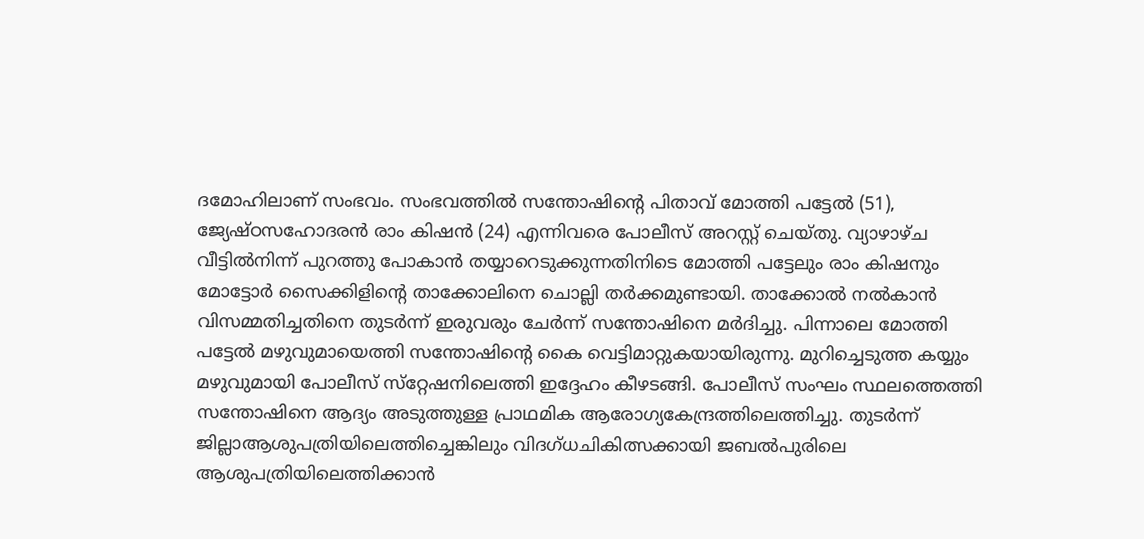ദമോഹിലാണ് സംഭവം. സംഭവത്തില്‍ സന്തോഷിന്റെ പിതാവ് മോത്തി പട്ടേല്‍ (51), ജ്യേഷ്ഠസഹോദരന്‍ രാം കിഷന്‍ (24) എന്നിവരെ പോലീസ് അറസ്റ്റ് ചെയ്തു. വ്യാഴാഴ്ച വീട്ടില്‍നിന്ന് പുറത്തു പോകാന്‍ തയ്യാറെടുക്കുന്നതിനിടെ മോത്തി പട്ടേലും രാം കിഷനും മോട്ടോര്‍ സൈക്കിളിന്റെ താക്കോലിനെ ചൊല്ലി തർക്കമുണ്ടായി. താക്കോല്‍ നല്‍കാന്‍ വിസമ്മതിച്ചതിനെ തുടര്‍ന്ന് ഇരുവരും ചേര്‍ന്ന് സന്തോഷിനെ മര്‍ദിച്ചു. പിന്നാലെ മോത്തി പട്ടേല്‍ മഴുവുമായെത്തി സന്തോഷിന്റെ കൈ വെട്ടിമാറ്റുകയായിരുന്നു. മുറിച്ചെടുത്ത കയ്യും മഴുവുമായി പോലീസ് സ്‌റ്റേഷനിലെത്തി ഇദ്ദേഹം കീഴടങ്ങി. പോലീസ് സംഘം സ്ഥലത്തെത്തി സന്തോഷിനെ ആദ്യം അടുത്തുള്ള പ്രാഥമിക ആരോഗ്യകേന്ദ്രത്തിലെത്തിച്ചു. തുടര്‍ന്ന് ജില്ലാആശുപത്രിയിലെത്തിച്ചെങ്കിലും വിദഗ്ധചികിത്സക്കായി ജബല്‍പുരിലെ ആശുപത്രിയിലെത്തിക്കാന്‍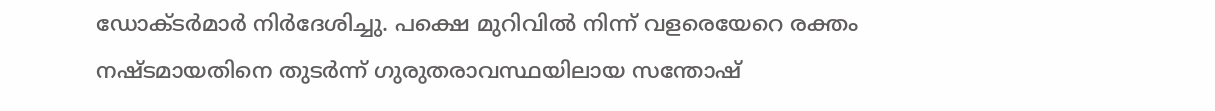ഡോക്ടര്‍മാര്‍ നിര്‍ദേശിച്ചു. പക്ഷെ മുറിവില്‍ നിന്ന് വളരെയേറെ രക്തം നഷ്ടമായതിനെ തുടര്‍ന്ന് ഗുരുതരാവസ്ഥയിലായ സന്തോഷ്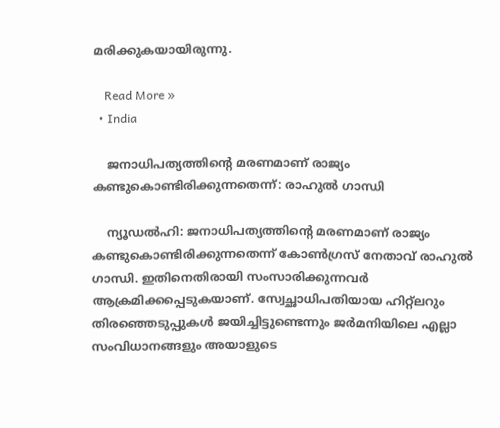മരിക്കുകയായിരുന്നു.

    Read More »
  • India

    ജനാധിപത്യത്തിന്റെ മരണമാണ് രാജ്യം കണ്ടുകൊണ്ടിരിക്കുന്നതെന്ന്: രാഹുല്‍ ഗാന്ധി

    ന്യൂഡല്‍ഹി: ജനാധിപത്യത്തിന്റെ മരണമാണ് രാജ്യം കണ്ടുകൊണ്ടിരിക്കുന്നതെന്ന് കോണ്‍ഗ്രസ് നേതാവ് രാഹുല്‍ ഗാന്ധി. ഇതിനെതിരായി സംസാരിക്കുന്നവര്‍ ആക്രമിക്കപ്പെടുകയാണ്. സ്വേച്ഛാധിപതിയായ ഹിറ്റ്ലറും തിരഞ്ഞെടുപ്പുകള്‍ ജയിച്ചിട്ടുണ്ടെന്നും ജര്‍മനിയിലെ എല്ലാ സംവിധാനങ്ങളും അയാളുടെ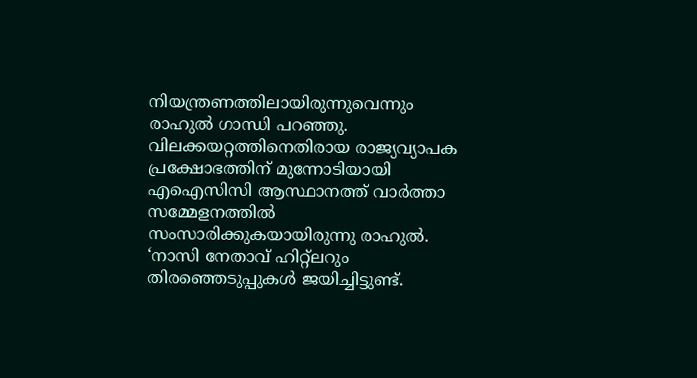നിയന്ത്രണത്തിലായിരുന്നുവെന്നും രാഹുല്‍ ഗാന്ധി പറഞ്ഞു. വിലക്കയറ്റത്തിനെതിരായ രാജ്യവ്യാപക പ്രക്ഷോഭത്തിന് മുന്നോടിയായി എഐസിസി ആസ്ഥാനത്ത് വാര്‍ത്താ സമ്മേളനത്തില്‍ സംസാരിക്കുകയായിരുന്നു രാഹുല്‍. ‘നാസി നേതാവ് ഹിറ്റ്ലറും തിരഞ്ഞെടുപ്പുകള്‍ ജയിച്ചിട്ടുണ്ട്.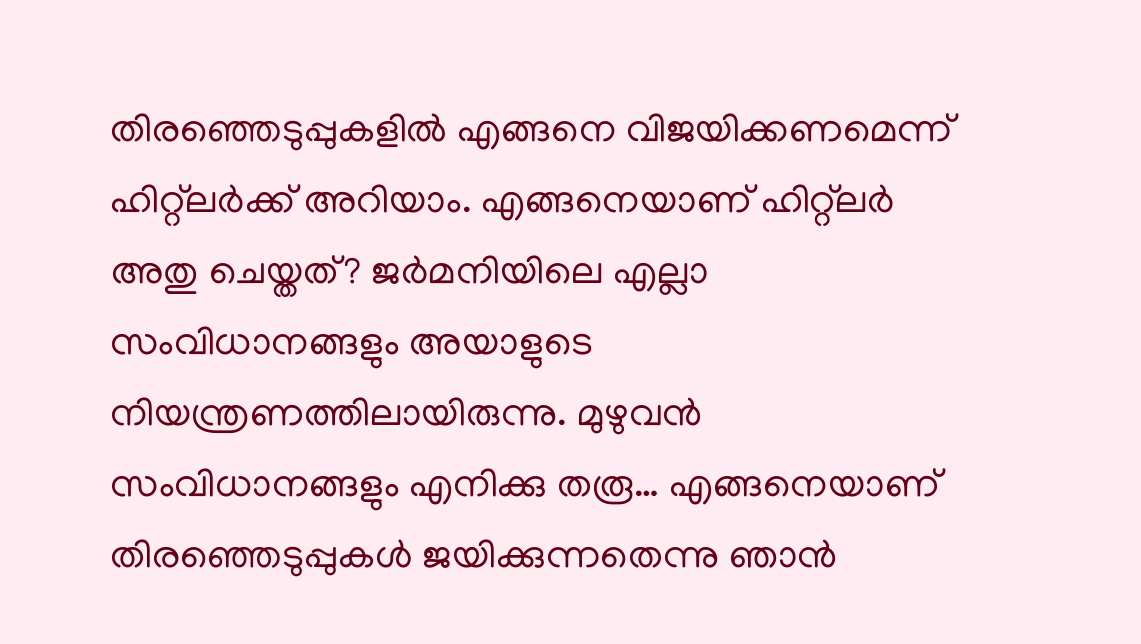തിരഞ്ഞെടുപ്പുകളില്‍ എങ്ങനെ വിജയിക്കണമെന്ന് ഹിറ്റ്ലര്‍ക്ക് അറിയാം. എങ്ങനെയാണ് ഹിറ്റ്ലര്‍ അതു ചെയ്തത്? ജര്‍മനിയിലെ എല്ലാ സംവിധാനങ്ങളും അയാളുടെ നിയന്ത്രണത്തിലായിരുന്നു. മുഴുവന്‍ സംവിധാനങ്ങളും എനിക്കു തരൂ… എങ്ങനെയാണ് തിരഞ്ഞെടുപ്പുകള്‍ ജയിക്കുന്നതെന്നു ഞാന്‍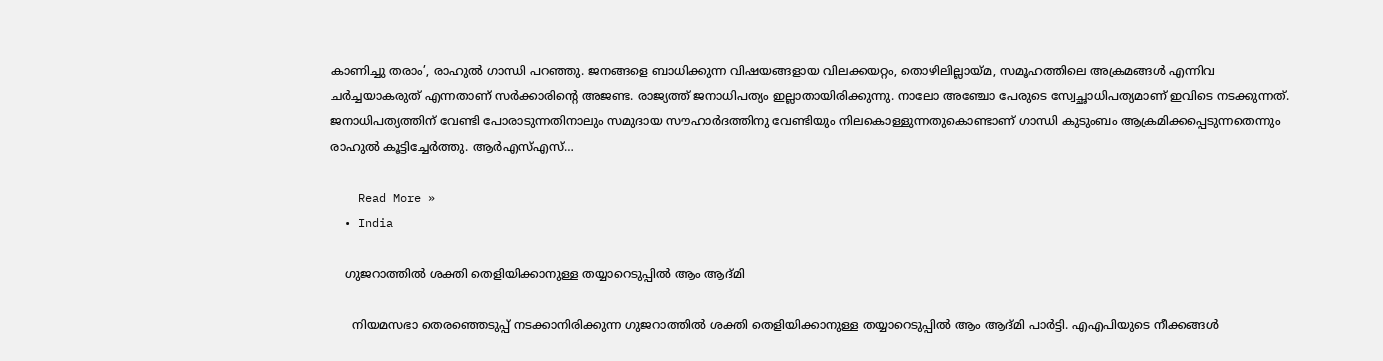കാണിച്ചു തരാം’, രാഹുല്‍ ഗാന്ധി പറഞ്ഞു. ജനങ്ങളെ ബാധിക്കുന്ന വിഷയങ്ങളായ വിലക്കയറ്റം, തൊഴിലില്ലായ്മ, സമൂഹത്തിലെ അക്രമങ്ങള്‍ എന്നിവ ചര്‍ച്ചയാകരുത് എന്നതാണ് സര്‍ക്കാരിന്റെ അജണ്ട. രാജ്യത്ത് ജനാധിപത്യം ഇല്ലാതായിരിക്കുന്നു. നാലോ അഞ്ചോ പേരുടെ സ്വേച്ഛാധിപത്യമാണ് ഇവിടെ നടക്കുന്നത്. ജനാധിപത്യത്തിന് വേണ്ടി പോരാടുന്നതിനാലും സമുദായ സൗഹാര്‍ദത്തിനു വേണ്ടിയും നിലകൊള്ളുന്നതുകൊണ്ടാണ് ഗാന്ധി കുടുംബം ആക്രമിക്കപ്പെടുന്നതെന്നും രാഹുല്‍ കൂട്ടിച്ചേര്‍ത്തു. ആര്‍എസ്എസ്…

    Read More »
  • India

    ഗുജറാത്തില്‍ ശക്തി തെളിയിക്കാനുള്ള തയ്യാറെടുപ്പിൽ ആം ആദ്മി

      നിയമസഭാ തെരഞ്ഞെടുപ്പ് നടക്കാനിരിക്കുന്ന ഗുജറാത്തില്‍ ശക്തി തെളിയിക്കാനുള്ള തയ്യാറെടുപ്പിൽ ആം ആദ്മി പാര്‍ട്ടി. എഎപിയുടെ നീക്കങ്ങള്‍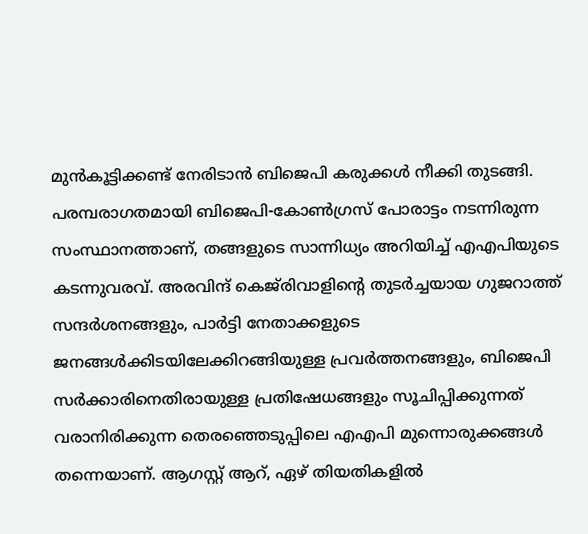മുന്‍കൂട്ടിക്കണ്ട് നേരിടാന്‍ ബിജെപി കരുക്കള്‍ നീക്കി തുടങ്ങി. പരമ്പരാഗതമായി ബിജെപി-കോണ്‍ഗ്രസ് പോരാട്ടം നടന്നിരുന്ന സംസ്ഥാനത്താണ്, തങ്ങളുടെ സാന്നിധ്യം അറിയിച്ച് എഎപിയുടെ കടന്നുവരവ്. അരവിന്ദ് കെജ്‌രിവാളിന്റെ തുടര്‍ച്ചയായ ഗുജറാത്ത് സന്ദര്‍ശനങ്ങളും, പാര്‍ട്ടി നേതാക്കളുടെ ജനങ്ങള്‍ക്കിടയിലേക്കിറങ്ങിയുള്ള പ്രവര്‍ത്തനങ്ങളും, ബിജെപി സര്‍ക്കാരിനെതിരായുള്ള പ്രതിഷേധങ്ങളും സൂചിപ്പിക്കുന്നത് വരാനിരിക്കുന്ന തെരഞ്ഞെടുപ്പിലെ എഎപി മുന്നൊരുക്കങ്ങള്‍ തന്നെയാണ്. ആഗസ്റ്റ് ആറ്, ഏഴ് തിയതികളില്‍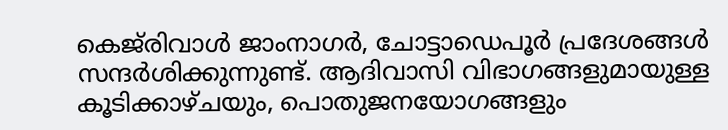കെജ്‌രിവാള്‍ ജാംനാഗര്‍, ചോട്ടാഡെപൂര്‍ പ്രദേശങ്ങള്‍ സന്ദര്‍ശിക്കുന്നുണ്ട്. ആദിവാസി വിഭാഗങ്ങളുമായുള്ള കൂടിക്കാഴ്ചയും, പൊതുജനയോഗങ്ങളും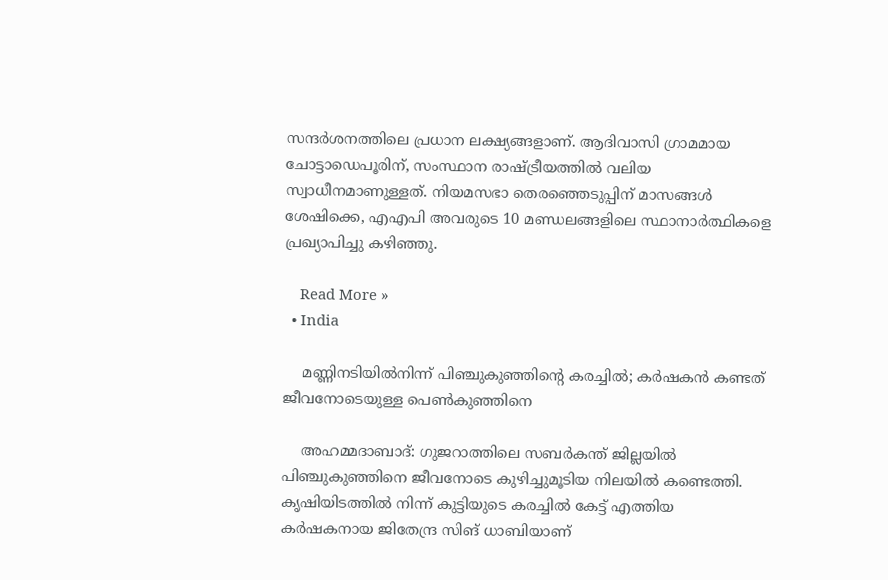സന്ദര്‍ശനത്തിലെ പ്രധാന ലക്ഷ്യങ്ങളാണ്. ആദിവാസി ഗ്രാമമായ ചോട്ടാഡെപൂരിന്, സംസ്ഥാന രാഷ്ട്രീയത്തില്‍ വലിയ സ്വാധീനമാണുള്ളത്. നിയമസഭാ തെരഞ്ഞെടുപ്പിന് മാസങ്ങള്‍ ശേഷിക്കെ, എഎപി അവരുടെ 10 മണ്ഡലങ്ങളിലെ സ്ഥാനാര്‍ത്ഥികളെ പ്രഖ്യാപിച്ചു കഴിഞ്ഞു.

    Read More »
  • India

    മണ്ണിനടിയില്‍നിന്ന് പിഞ്ചുകുഞ്ഞിന്റെ കരച്ചില്‍; കര്‍ഷകന്‍ കണ്ടത് ജീവനോടെയുള്ള പെണ്‍കുഞ്ഞിനെ

    അഹമ്മദാബാദ്: ഗുജറാത്തിലെ സബര്‍കന്ത് ജില്ലയില്‍ പിഞ്ചുകുഞ്ഞിനെ ജീവനോടെ കുഴിച്ചുമൂടിയ നിലയില്‍ കണ്ടെത്തി. കൃഷിയിടത്തില്‍ നിന്ന് കുട്ടിയുടെ കരച്ചില്‍ കേട്ട് എത്തിയ കര്‍ഷകനായ ജിതേന്ദ്ര സിങ് ധാബിയാണ്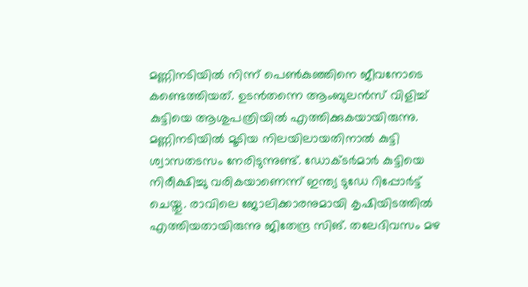മണ്ണിനടിയില്‍ നിന്ന് പെണ്‍കുഞ്ഞിനെ ജീവനോടെ കണ്ടെത്തിയത്. ഉടന്‍തന്നെ ആംബുലന്‍സ് വിളിച്ച് കുട്ടിയെ ആശുപത്രിയില്‍ എത്തിക്കുകയായിരുന്നു. മണ്ണിനടിയില്‍ മൂടിയ നിലയിലായതിനാല്‍ കുട്ടി ശ്വാസതടസം നേരിടുന്നുണ്ട്. ഡോക്ടര്‍മാര്‍ കുട്ടിയെ നിരീക്ഷിച്ചു വരികയാണെന്ന് ഇന്ത്യ ടുഡേ റിപ്പോര്‍ട്ട് ചെയ്തു. രാവിലെ ജോലിക്കാരനുമായി കൃഷിയിടത്തില്‍ എത്തിയതായിരുന്നു ജിതേന്ദ്ര സിങ്. തലേദിവസം മഴ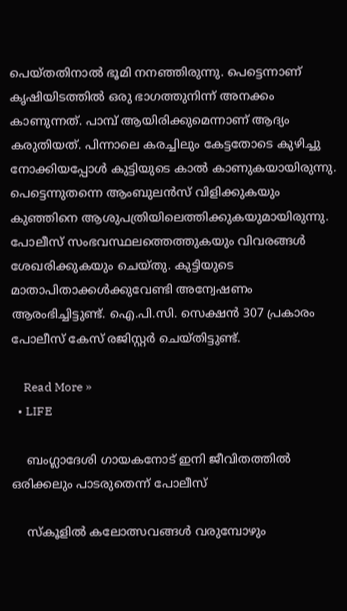പെയ്തതിനാല്‍ ഭൂമി നനഞ്ഞിരുന്നു. പെട്ടെന്നാണ് കൃഷിയിടത്തില്‍ ഒരു ഭാഗത്തുനിന്ന് അനക്കം കാണുന്നത്. പാമ്പ് ആയിരിക്കുമെന്നാണ് ആദ്യം കരുതിയത്. പിന്നാലെ കരച്ചിലും കേട്ടതോടെ കുഴിച്ചു നോക്കിയപ്പോള്‍ കുട്ടിയുടെ കാല്‍ കാണുകയായിരുന്നു. പെട്ടെന്നുതന്നെ ആംബുലന്‍സ് വിളിക്കുകയും കുഞ്ഞിനെ ആശുപത്രിയിലെത്തിക്കുകയുമായിരുന്നു. പോലീസ് സംഭവസ്ഥലത്തെത്തുകയും വിവരങ്ങള്‍ ശേഖരിക്കുകയും ചെയ്തു. കുട്ടിയുടെ മാതാപിതാക്കള്‍ക്കുവേണ്ടി അന്വേഷണം ആരംഭിച്ചിട്ടുണ്ട്. ഐ.പി.സി. സെക്ഷന്‍ 307 പ്രകാരം പോലീസ് കേസ് രജിസ്റ്റര്‍ ചെയ്തിട്ടുണ്ട്.

    Read More »
  • LIFE

    ബംഗ്ലാദേശി ഗായകനോട് ഇനി ജീവിതത്തില്‍ ഒരിക്കലും പാടരുതെന്ന് പോലീസ്

    സ്‌കൂളില്‍ കലോത്സവങ്ങള്‍ വരുമ്പോഴും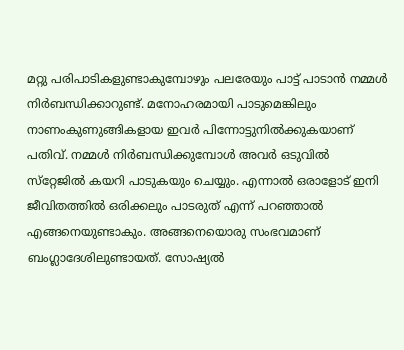മറ്റു പരിപാടികളുണ്ടാകുമ്പോഴും പലരേയും പാട്ട് പാടാന്‍ നമ്മള്‍ നിര്‍ബന്ധിക്കാറുണ്ട്. മനോഹരമായി പാടുമെങ്കിലും നാണംകുണുങ്ങികളായ ഇവര്‍ പിന്നോട്ടുനില്‍ക്കുകയാണ് പതിവ്. നമ്മള്‍ നിര്‍ബന്ധിക്കുമ്പോള്‍ അവര്‍ ഒടുവില്‍ സ്‌റ്റേജില്‍ കയറി പാടുകയും ചെയ്യും. എന്നാല്‍ ഒരാളോട് ഇനി ജീവിതത്തില്‍ ഒരിക്കലും പാടരുത് എന്ന് പറഞ്ഞാല്‍ എങ്ങനെയുണ്ടാകും. അങ്ങനെയൊരു സംഭവമാണ് ബംഗ്ലാദേശിലുണ്ടായത്. സോഷ്യല്‍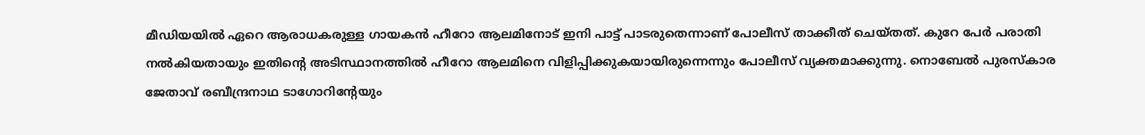മീഡിയയില്‍ ഏറെ ആരാധകരുള്ള ഗായകന്‍ ഹീറോ ആലമിനോട് ഇനി പാട്ട് പാടരുതെന്നാണ് പോലീസ് താക്കീത് ചെയ്തത്. കുറേ പേര്‍ പരാതി നല്‍കിയതായും ഇതിന്റെ അടിസ്ഥാനത്തില്‍ ഹീറോ ആലമിനെ വിളിപ്പിക്കുകയായിരുന്നെന്നും പോലീസ് വ്യക്തമാക്കുന്നു. നൊബേല്‍ പുരസ്‌കാര ജേതാവ് രബീന്ദ്രനാഥ ടാഗോറിന്റേയും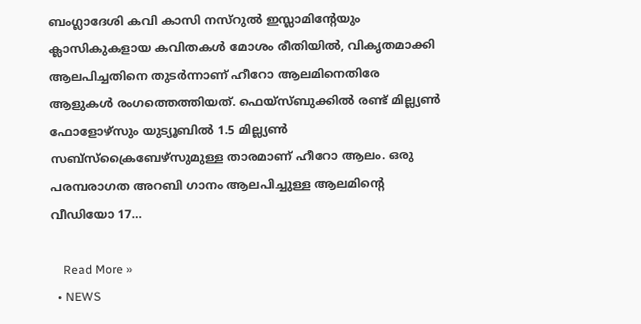ബംഗ്ലാദേശി കവി കാസി നസ്‌റുല്‍ ഇസ്ലാമിന്റേയും ക്ലാസികുകളായ കവിതകള്‍ മോശം രീതിയില്‍, വികൃതമാക്കി ആലപിച്ചതിനെ തുടര്‍ന്നാണ് ഹീറോ ആലമിനെതിരേ ആളുകള്‍ രംഗത്തെത്തിയത്. ഫെയ്‌സ്ബുക്കില്‍ രണ്ട് മില്ല്യണ്‍ ഫോളോഴ്‌സും യുട്യൂബില്‍ 1.5 മില്ല്യണ്‍ സബ്‌സ്‌ക്രൈബേഴ്‌സുമുള്ള താരമാണ് ഹീറോ ആലം. ഒരു പരമ്പരാഗത അറബി ഗാനം ആലപിച്ചുള്ള ആലമിന്റെ വീഡിയോ 17…

    Read More »
  • NEWS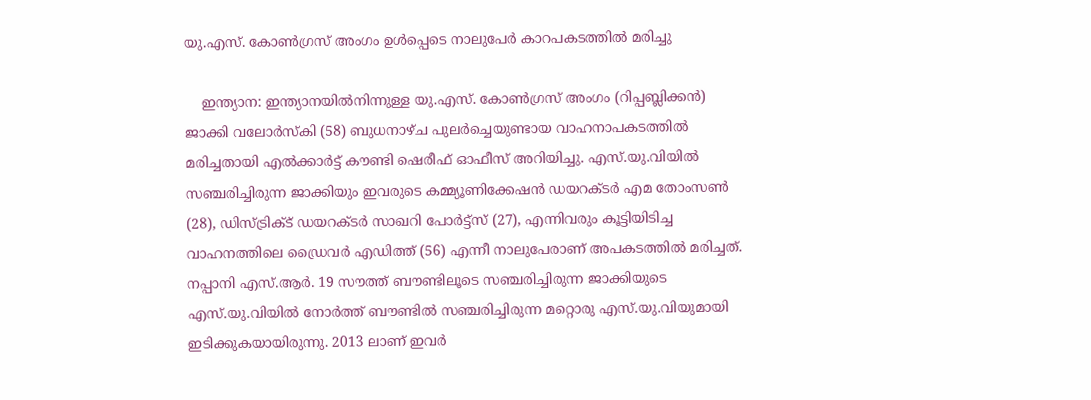യു.എസ്. കോണ്‍ഗ്രസ് അംഗം ഉള്‍പ്പെടെ നാലുപേര്‍ കാറപകടത്തില്‍ മരിച്ചു

    ഇന്ത്യാന: ഇന്ത്യാനയില്‍നിന്നുള്ള യു.എസ്. കോണ്‍ഗ്രസ് അംഗം (റിപ്പബ്ലിക്കന്‍) ജാക്കി വലോര്‍സ്‌കി (58) ബുധനാഴ്ച പുലര്‍ച്ചെയുണ്ടായ വാഹനാപകടത്തില്‍ മരിച്ചതായി എല്‍ക്കാര്‍ട്ട് കൗണ്ടി ഷെരീഫ് ഓഫീസ് അറിയിച്ചു. എസ്.യു.വിയില്‍ സഞ്ചരിച്ചിരുന്ന ജാക്കിയും ഇവരുടെ കമ്മ്യൂണിക്കേഷന്‍ ഡയറക്ടര്‍ എമ തോംസണ്‍ (28), ഡിസ്ട്രിക്ട് ഡയറക്ടര്‍ സാഖറി പോര്‍ട്ട്‌സ് (27), എന്നിവരും കൂട്ടിയിടിച്ച വാഹനത്തിലെ ഡ്രൈവര്‍ എഡിത്ത് (56) എന്നീ നാലുപേരാണ് അപകടത്തില്‍ മരിച്ചത്. നപ്പാനി എസ്.ആര്‍. 19 സൗത്ത് ബൗണ്ടിലൂടെ സഞ്ചരിച്ചിരുന്ന ജാക്കിയുടെ എസ്.യു.വിയില്‍ നോര്‍ത്ത് ബൗണ്ടില്‍ സഞ്ചരിച്ചിരുന്ന മറ്റൊരു എസ്.യു.വിയുമായി ഇടിക്കുകയായിരുന്നു. 2013 ലാണ് ഇവര്‍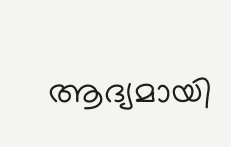ആദ്യമായി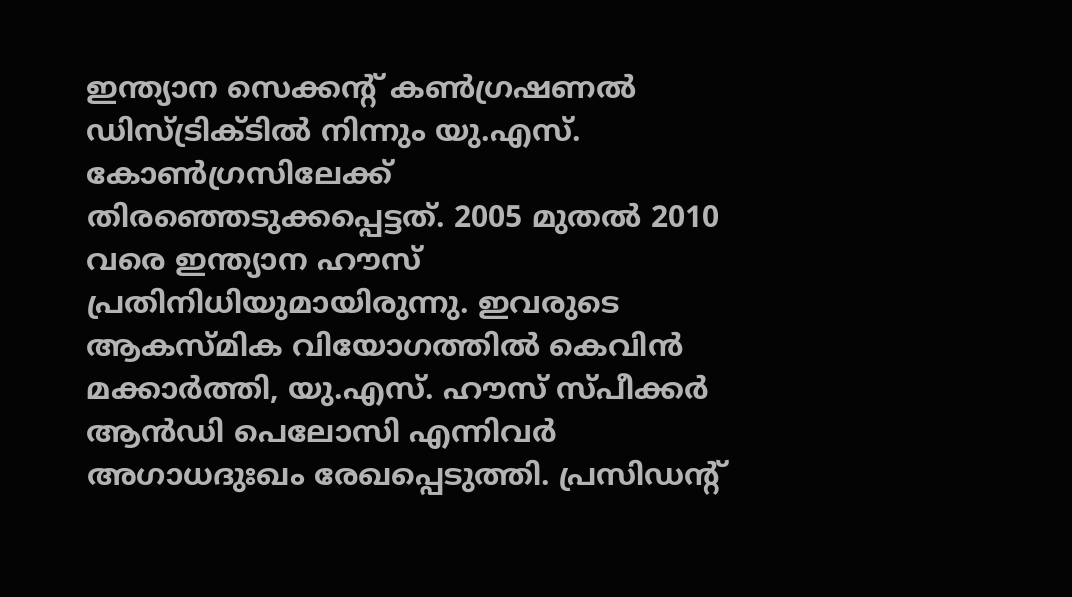ഇന്ത്യാന സെക്കന്റ് കണ്‍ഗ്രഷണല്‍ ഡിസ്ട്രിക്ടില്‍ നിന്നും യു.എസ്. കോണ്‍ഗ്രസിലേക്ക് തിരഞ്ഞെടുക്കപ്പെട്ടത്. 2005 മുതല്‍ 2010 വരെ ഇന്ത്യാന ഹൗസ് പ്രതിനിധിയുമായിരുന്നു. ഇവരുടെ ആകസ്മിക വിയോഗത്തില്‍ കെവിന്‍ മക്കാര്‍ത്തി, യു.എസ്. ഹൗസ് സ്പീക്കര്‍ ആന്‍ഡി പെലോസി എന്നിവര്‍ അഗാധദുഃഖം രേഖപ്പെടുത്തി. പ്രസിഡന്റ്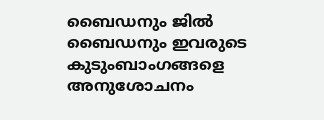ബൈഡനും ജില്‍ ബൈഡനും ഇവരുടെ കുടുംബാംഗങ്ങളെ അനുശോചനം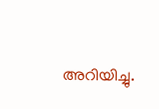അറിയിച്ചു.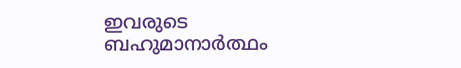ഇവരുടെ ബഹുമാനാര്‍ത്ഥം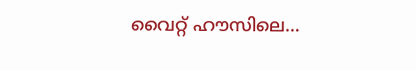വൈറ്റ് ഹൗസിലെ…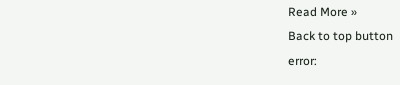Read More »
Back to top button
error: